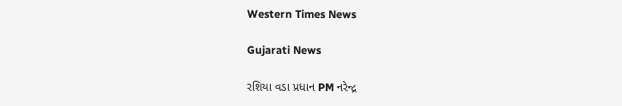Western Times News

Gujarati News

રશિયા વડા પ્રધાન PM નરેન્દ્ર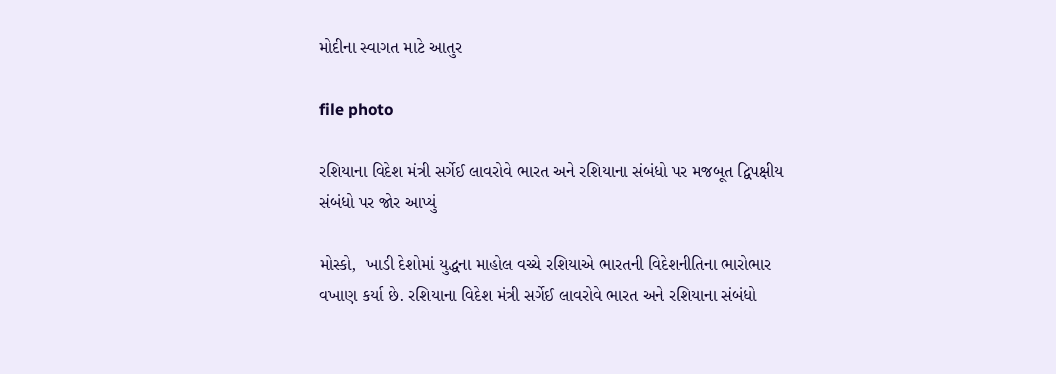મોદીના સ્વાગત માટે આતુર

file photo

રશિયાના વિદેશ મંત્રી સર્ગેઈ લાવરોવે ભારત અને રશિયાના સંબંધો પર મજબૂત દ્વિપક્ષીય સંબંધો પર જોર આપ્યું

મોસ્કો,  ખાડી દેશોમાં યુદ્ધના માહોલ વચ્ચે રશિયાએ ભારતની વિદેશનીતિના ભારોભાર વખાણ કર્યા છે. રશિયાના વિદેશ મંત્રી સર્ગેઈ લાવરોવે ભારત અને રશિયાના સંબંધો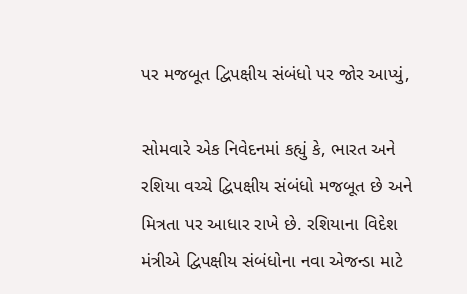પર મજબૂત દ્વિપક્ષીય સંબંધો પર જોર આપ્યું,

સોમવારે એક નિવેદનમાં કહ્યું કે, ભારત અને રશિયા વચ્ચે દ્વિપક્ષીય સંબંધો મજબૂત છે અને મિત્રતા પર આધાર રાખે છે. રશિયાના વિદેશ મંત્રીએ દ્વિપક્ષીય સંબંધોના નવા એજન્ડા માટે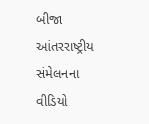બીજા આંતરરાષ્ટ્રીય સંમેલનના વીડિયો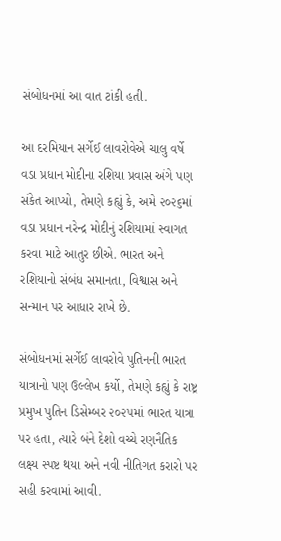સંબોધનમાં આ વાત ટાંકી હતી.

આ દરમિયાન સર્ગેઈ લાવરોવેએ ચાલુ વર્ષે વડા પ્રધાન મોદીના રશિયા પ્રવાસ અંગે પણ સંકેત આપ્યો, તેમણે કહ્યું કે, અમે ૨૦૨૬માં વડા પ્રધાન નરેન્દ્ર મોદીનું રશિયામાં સ્વાગત કરવા માટે આતુર છીએ. ભારત અને રશિયાનો સંબંધ સમાનતા, વિશ્વાસ અને સન્માન પર આધાર રાખે છે.

સંબોધનમાં સર્ગેઈ લાવરોવે પુતિનની ભારત યાત્રાનો પણ ઉલ્લેખ કર્યો, તેમણે કહ્યું કે રાષ્ટ્ર પ્રમુખ પુતિન ડિસેમ્બર ૨૦૨૫માં ભારત યાત્રા પર હતા, ત્યારે બંને દેશો વચ્ચે રણનૈતિક લક્ષ્ય સ્પષ્ટ થયા અને નવી નીતિગત કરારો પર સહી કરવામાં આવી.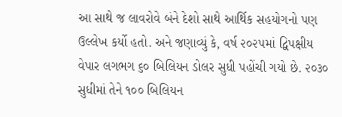આ સાથે જ લાવરોવે બંને દેશો સાથે આર્થિક સહયોગનો પણ ઉલ્લેખ કર્યો હતો. અને જણાવ્યું કે, વર્ષ ૨૦૨૫માં દ્વિપક્ષીય વેપાર લગભગ ૬૦ બિલિયન ડોલર સુધી પહોંચી ગયો છે. ૨૦૩૦ સુધીમાં તેને ૧૦૦ બિલિયન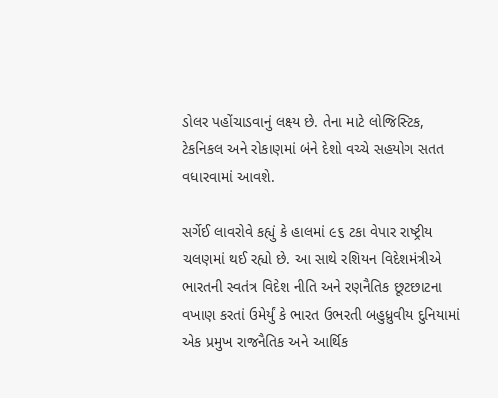ડોલર પહોંચાડવાનું લક્ષ્ય છે. તેના માટે લોજિસ્ટિક, ટેકનિકલ અને રોકાણમાં બંને દેશો વચ્ચે સહયોગ સતત વધારવામાં આવશે.

સર્ગેઈ લાવરોવે કહ્યું કે હાલમાં ૯૬ ટકા વેપાર રાષ્ટ્રીય ચલણમાં થઈ રહ્યો છે. આ સાથે રશિયન વિદેશમંત્રીએ ભારતની સ્વતંત્ર વિદેશ નીતિ અને રણનૈતિક છૂટછાટના વખાણ કરતાં ઉમેર્યું કે ભારત ઉભરતી બહુધ્રુવીય દુનિયામાં એક પ્રમુખ રાજનૈતિક અને આર્થિક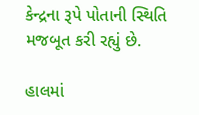કેન્દ્રના રૂપે પોતાની સ્થિતિ મજબૂત કરી રહ્યું છે.

હાલમાં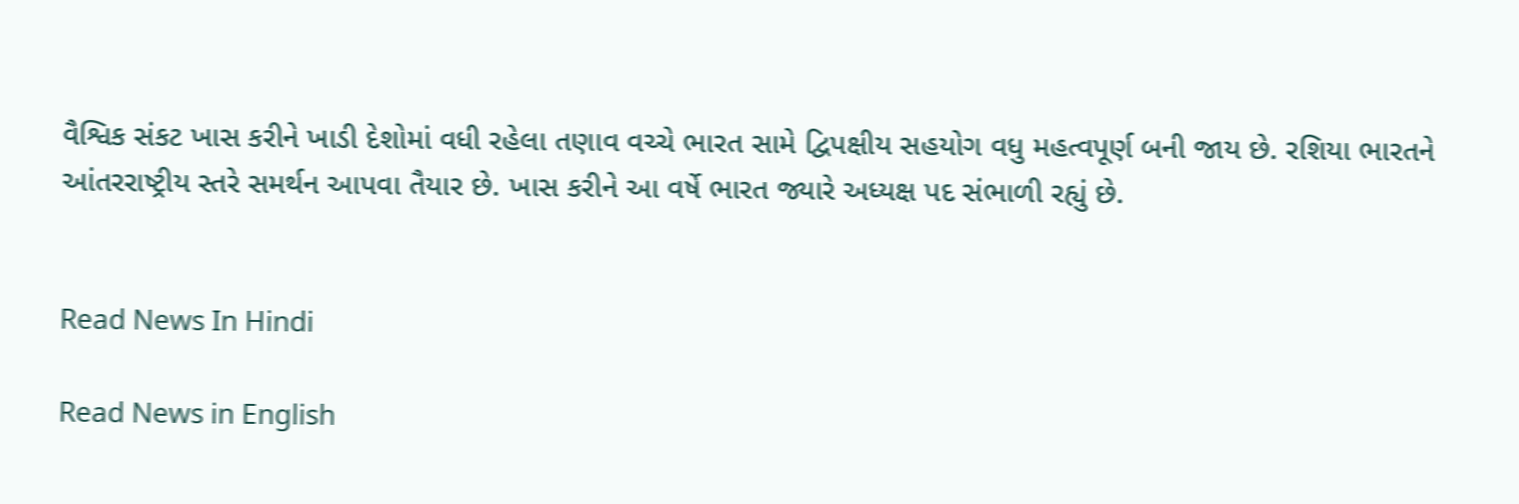વૈશ્વિક સંકટ ખાસ કરીને ખાડી દેશોમાં વધી રહેલા તણાવ વચ્ચે ભારત સામે દ્વિપક્ષીય સહયોગ વધુ મહત્વપૂર્ણ બની જાય છે. રશિયા ભારતને આંતરરાષ્ટ્રીય સ્તરે સમર્થન આપવા તૈયાર છે. ખાસ કરીને આ વર્ષે ભારત જ્યારે અધ્યક્ષ પદ સંભાળી રહ્યું છે.


Read News In Hindi

Read News in English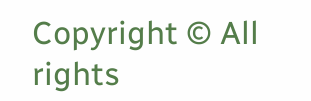Copyright © All rights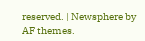reserved. | Newsphere by AF themes.